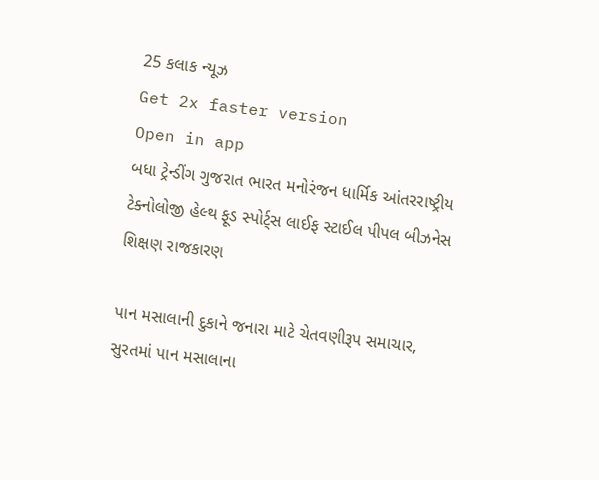25 કલાક ન્યૂઝ
Get 2x faster version
Open in app
બધા ટ્રેન્ડીંગ ગુજરાત ભારત મનોરંજન ધાર્મિક આંતરરાષ્ટ્રીય ટેક્નોલોજી હેલ્થ ફૂડ સ્પોર્ટ્સ લાઈફ સ્ટાઈલ પીપલ બીઝનેસ શિક્ષણ રાજકારણ

પાન મસાલાની દુકાને જનારા માટે ચેતવણીરૂપ સમાચાર, સુરતમાં પાન મસાલાના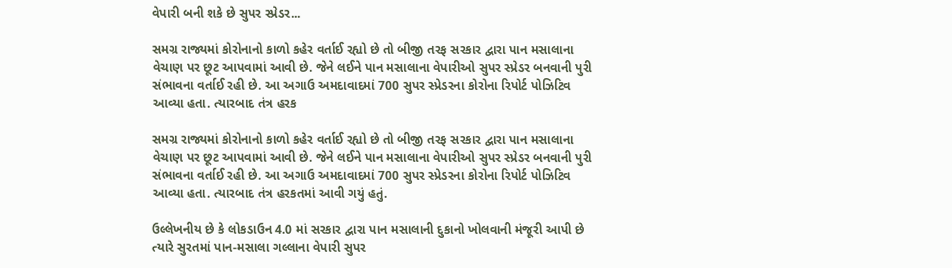વેપારી બની શકે છે સુપર સ્પ્રેડર...

સમગ્ર રાજ્યમાં કોરોનાનો કાળો કહેર વર્તાઈ રહ્યો છે તો બીજી તરફ સરકાર દ્વારા પાન મસાલાના વેચાણ પર છૂટ આપવામાં આવી છે. જેને લઈને પાન મસાલાના વેપારીઓ સુપર સ્પ્રેડર બનવાની પુરી સંભાવના વર્તાઈ રહી છે. આ અગાઉ અમદાવાદમાં 700 સુપર સ્પ્રેડરના કોરોના રિપોર્ટ પોઝિટિવ આવ્યા હતા. ત્યારબાદ તંત્ર હરક

સમગ્ર રાજ્યમાં કોરોનાનો કાળો કહેર વર્તાઈ રહ્યો છે તો બીજી તરફ સરકાર દ્વારા પાન મસાલાના વેચાણ પર છૂટ આપવામાં આવી છે. જેને લઈને પાન મસાલાના વેપારીઓ સુપર સ્પ્રેડર બનવાની પુરી સંભાવના વર્તાઈ રહી છે. આ અગાઉ અમદાવાદમાં 700 સુપર સ્પ્રેડરના કોરોના રિપોર્ટ પોઝિટિવ આવ્યા હતા. ત્યારબાદ તંત્ર હરકતમાં આવી ગયું હતું.

ઉલ્લેખનીય છે કે લોકડાઉન 4.0 માં સરકાર દ્વારા પાન મસાલાની દુકાનો ખોલવાની મંજૂરી આપી છે ત્યારે સુરતમાં પાન-મસાલા ગલ્લાના વેપારી સુપર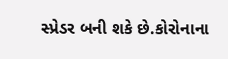સ્પ્રેડર બની શકે છે.કોરોનાના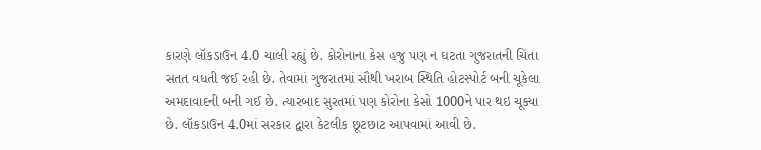કારણે લૉકડાઉન 4.0 ચાલી રહ્યું છે. કોરોનાના કેસ હજુ પણ ન ઘટતા ગુજરાતની ચિંતા સતત વધતી જઈ રહી છે. તેવામાં ગુજરાતમાં સૌથી ખરાબ સ્થિતિ હોટસ્પોર્ટ બની ચૂકેલા અમદાવાદની બની ગઈ છે. ત્યારબાદ સુરતમાં પણ કોરોના કેસો 1000ને પાર થઇ ચૂક્યા છે. લૉકડાઉન 4.0માં સરકાર દ્વારા કેટલીક છૂટછાટ આપવામાં આવી છે.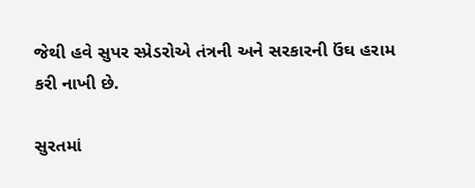જેથી હવે સુપર સ્પ્રેડરોએ તંત્રની અને સરકારની ઉંઘ હરામ કરી નાખી છે.

સુરતમાં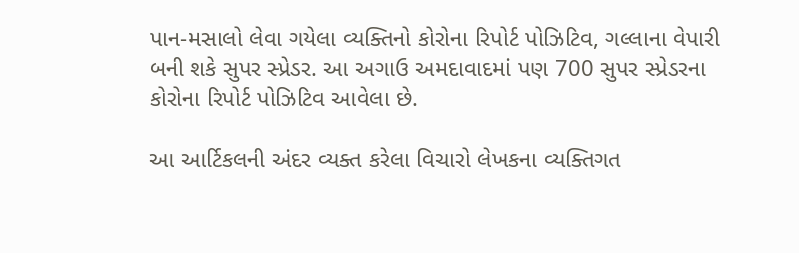પાન-મસાલો લેવા ગયેલા વ્યક્તિનો કોરોના રિપોર્ટ પોઝિટિવ, ગલ્લાના વેપારી બની શકે સુપર સ્પ્રેડર. આ અગાઉ અમદાવાદમાં પણ 700 સુપર સ્પ્રેડરના કોરોના રિપોર્ટ પોઝિટિવ આવેલા છે.

આ આર્ટિકલની અંદર વ્યક્ત કરેલા વિચારો લેખકના વ્યક્તિગત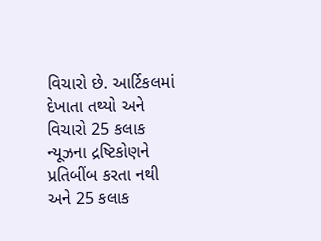વિચારો છે. આર્ટિકલમાં દેખાતા તથ્યો અને વિચારો 25 કલાક ન્યૂઝના દ્રષ્ટિકોણને પ્રતિબીંબ કરતા નથી અને 25 કલાક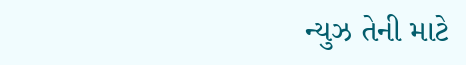ન્યુઝ તેની માટે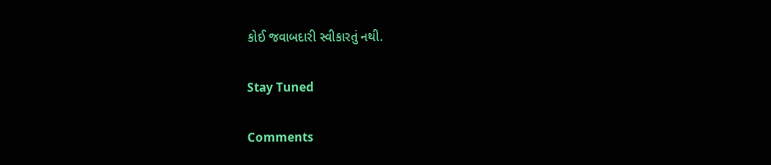કોઈ જવાબદારી સ્વીકારતું નથી.

Stay Tuned

Comments